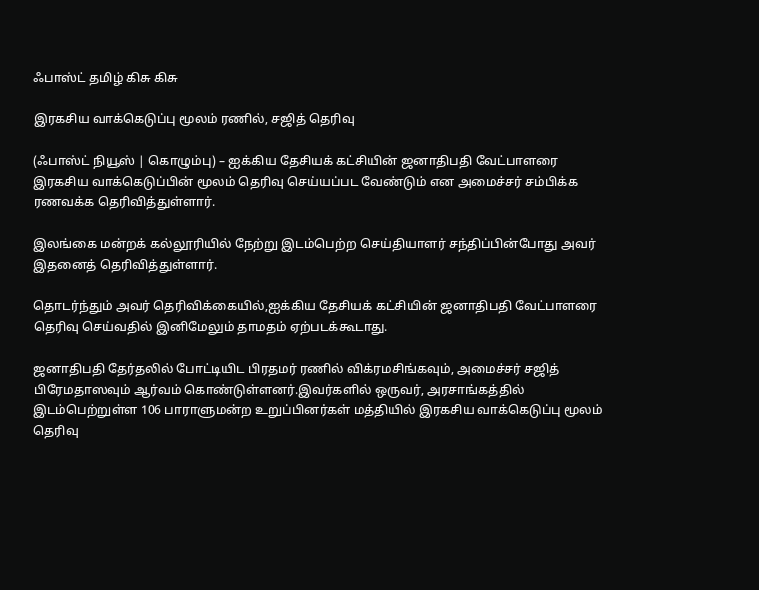ஃபாஸ்ட் தமிழ் கிசு கிசு

இரகசிய வாக்கெடுப்பு மூலம் ரணில், சஜித் தெரிவு

(ஃபாஸ்ட் நியூஸ் | கொழும்பு) – ஐக்கிய தேசியக் கட்சியின் ஜனாதிபதி வேட்பாளரை இரகசிய வாக்கெடுப்பின் மூலம் தெரிவு செய்யப்பட வேண்டும் என அமைச்சர் சம்பிக்க ரணவக்க தெரிவித்துள்ளார்.

இலங்கை மன்றக் கல்லூரியில் நேற்று இடம்பெற்ற செய்தியாளர் சந்திப்பின்போது அவர் இதனைத் தெரிவித்துள்ளார்.

தொடர்ந்தும் அவர் தெரிவிக்கையில்,ஐக்கிய தேசியக் கட்சியின் ஜனாதிபதி வேட்பாளரை தெரிவு செய்வதில் இனிமேலும் தாமதம் ஏற்படக்கூடாது.

ஜனாதிபதி தேர்தலில் போட்டியிட பிரதமர் ரணில் விக்ரமசிங்கவும், அமைச்சர் சஜித் பிரேமதாஸவும் ஆர்வம் கொண்டுள்ளனர்.இவர்களில் ஒருவர், அரசாங்கத்தில் இடம்பெற்றுள்ள 106 பாராளுமன்ற உறுப்பினர்கள் மத்தியில் இரகசிய வாக்கெடுப்பு மூலம் தெரிவு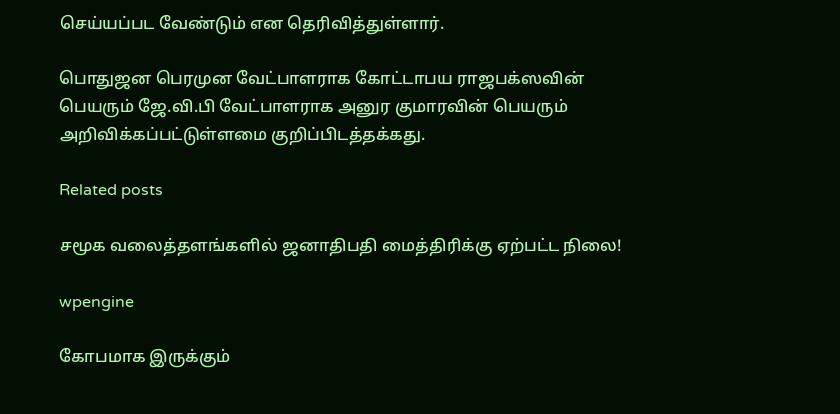செய்யப்பட வேண்டும் என தெரிவித்துள்ளார்.

பொதுஜன பெரமுன வேட்பாளராக கோட்டாபய ராஜபக்ஸவின் பெயரும் ஜே.வி.பி வேட்பாளராக அனுர குமாரவின் பெயரும் அறிவிக்கப்பட்டுள்ளமை குறிப்பிடத்தக்கது.

Related posts

சமூக வலைத்தளங்களில் ஜனாதிபதி மைத்திரிக்கு ஏற்பட்ட நிலை!

wpengine

கோபமாக இருக்கும்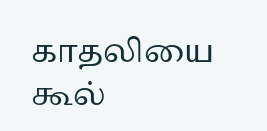காதலியை கூல்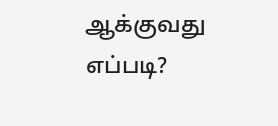ஆக்குவது எப்படி?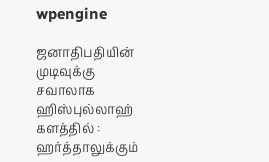wpengine

ஜனாதிபதியின் முடிவுக்கு சவாலாக ஹிஸ்புல்லாஹ் களத்தில் : ஹர்த்தாலுக்கும்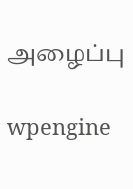அழைப்பு

wpengine